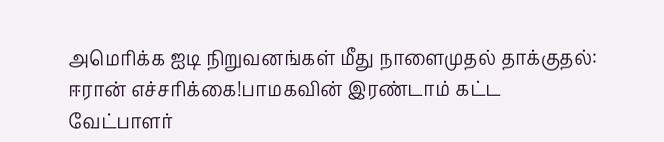அமெரிக்க ஐடி நிறுவனங்கள் மீது நாளைமுதல் தாக்குதல்: ஈரான் எச்சரிக்கை!பாமகவின் இரண்டாம் கட்ட வேட்பாளர்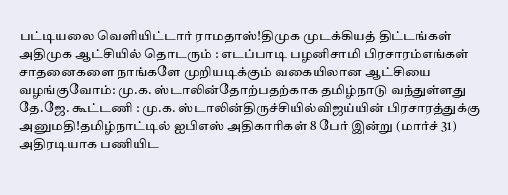பட்டியலை வெளியிட்டார் ராமதாஸ்!திமுக முடக்கியத் திட்டங்கள் அதிமுக ஆட்சியில் தொடரும் : எடப்பாடி பழனிசாமி பிரசாரம்எங்கள் சாதனைகளை நாங்களே முறியடிக்கும் வகையிலான ஆட்சியை வழங்குவோம்: மு.க. ஸ்டாலின்தோற்பதற்காக தமிழ்நாடு வந்துள்ளது தே.ஜே. கூட்டணி : மு.க. ஸ்டாலின்திருச்சியில்விஜய்யின் பிரசாரத்துக்கு அனுமதி!தமிழ்நாட்டில் ஐபிஎஸ் அதிகாரிகள் 8 பேர் இன்று (மார்ச் 31) அதிரடியாக பணியிட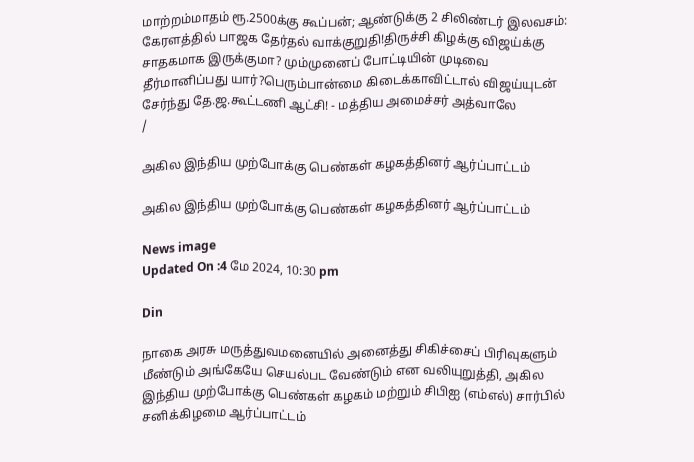மாற்றம்மாதம் ரூ.2500க்கு கூப்பன்; ஆண்டுக்கு 2 சிலிண்டர் இலவசம்: கேரளத்தில் பாஜக தேர்தல் வாக்குறுதி!திருச்சி கிழக்கு விஜய்க்கு சாதகமாக இருக்குமா? மும்முனைப் போட்டியின் முடிவை தீர்மானிப்பது யார்?பெரும்பான்மை கிடைக்காவிட்டால் விஜய்யுடன் சேர்ந்து தே.ஜ.கூட்டணி ஆட்சி! - மத்திய அமைச்சர் அத்வாலே
/

அகில இந்திய முற்போக்கு பெண்கள் கழகத்தினர் ஆர்ப்பாட்டம்

அகில இந்திய முற்போக்கு பெண்கள் கழகத்தினர் ஆர்ப்பாட்டம்

News image
Updated On :4 மே 2024, 10:30 pm

Din

நாகை அரசு மருத்துவமனையில் அனைத்து சிகிச்சைப் பிரிவுகளும் மீண்டும் அங்கேயே செயல்பட வேண்டும் என வலியுறுத்தி, அகில இந்திய முற்போக்கு பெண்கள் கழகம் மற்றும் சிபிஐ (எம்எல்) சார்பில் சனிக்கிழமை ஆர்ப்பாட்டம்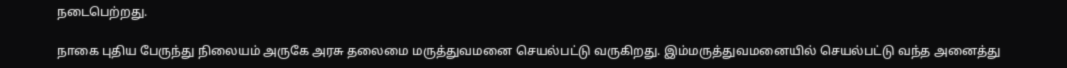நடைபெற்றது.

நாகை புதிய பேருந்து நிலையம் அருகே அரசு தலைமை மருத்துவமனை செயல்பட்டு வருகிறது. இம்மருத்துவமனையில் செயல்பட்டு வந்த அனைத்து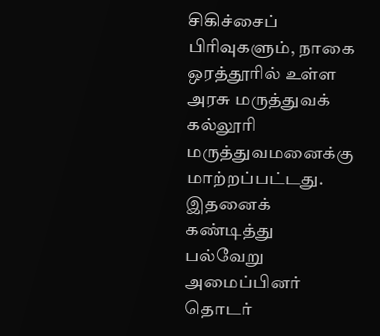சிகிச்சைப் பிரிவுகளும், நாகை ஒரத்தூரில் உள்ள அரசு மருத்துவக் கல்லூரி மருத்துவமனைக்கு மாற்றப்பட்டது. இதனைக் கண்டித்து பல்வேறு அமைப்பினர் தொடர்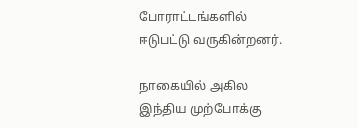போராட்டங்களில் ஈடுபட்டு வருகின்றனர்.

நாகையில் அகில இந்திய முற்போக்கு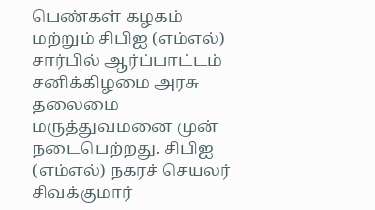பெண்கள் கழகம் மற்றும் சிபிஐ (எம்எல்) சார்பில் ஆர்ப்பாட்டம் சனிக்கிழமை அரசு தலைமை மருத்துவமனை முன் நடைபெற்றது. சிபிஐ (எம்எல்) நகரச் செயலர் சிவக்குமார்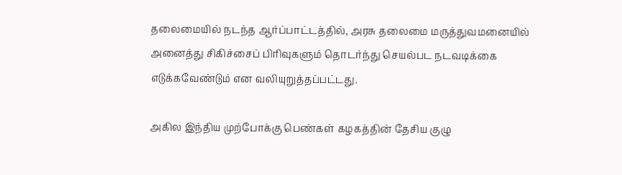தலைமையில் நடந்த ஆர்ப்பாட்டத்தில், அரசு தலைமை மருத்துவமனையில் அனைத்து சிகிச்சைப் பிரிவுகளும் தொடர்ந்து செயல்பட நடவடிக்கை எடுக்கவேண்டும் என வலியுறுத்தப்பட்டது.

அகில இந்திய முற்போக்கு பெண்கள் கழகத்தின் தேசிய குழு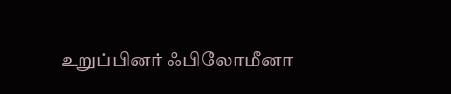உறுப்பினர் ஃபிலோமீனா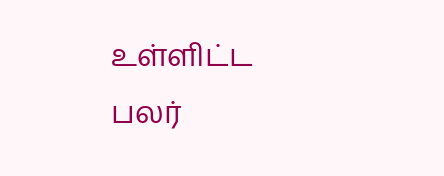உள்ளிட்ட பலர்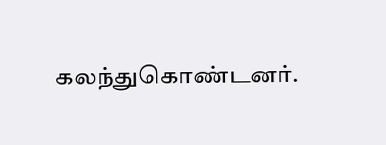கலந்துகொண்டனர்.